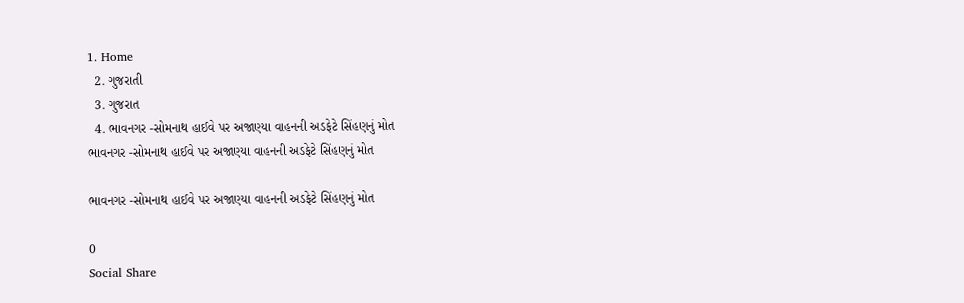1. Home
  2. ગુજરાતી
  3. ગુજરાત
  4. ભાવનગર -સોમનાથ હાઈવે પર અજાણ્યા વાહનની અડફેટે સિંહણનું મોત
ભાવનગર -સોમનાથ હાઈવે પર અજાણ્યા વાહનની અડફેટે સિંહણનું મોત

ભાવનગર -સોમનાથ હાઈવે પર અજાણ્યા વાહનની અડફેટે સિંહણનું મોત

0
Social Share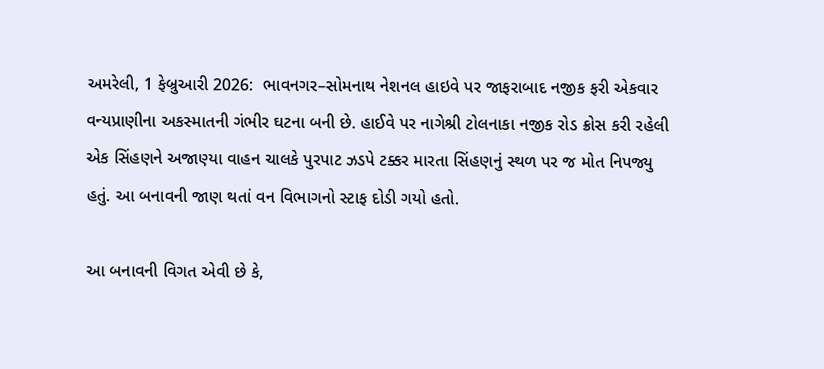અમરેલી, 1 ફેબ્રુઆરી 2026:  ભાવનગર–સોમનાથ નેશનલ હાઇવે પર જાફરાબાદ નજીક ફરી એકવાર વન્યપ્રાણીના અકસ્માતની ગંભીર ઘટના બની છે. હાઈવે પર નાગેશ્રી ટોલનાકા નજીક રોડ ક્રોસ કરી રહેલી એક સિંહણને અજાણ્યા વાહન ચાલકે પુરપાટ ઝડપે ટક્કર મારતા સિંહણનું સ્થળ પર જ મોત નિપજ્યુ હતું. આ બનાવની જાણ થતાં વન વિભાગનો સ્ટાફ દોડી ગયો હતો.

આ બનાવની વિગત એવી છે કે,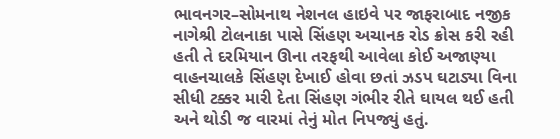ભાવનગર–સોમનાથ નેશનલ હાઇવે પર જાફરાબાદ નજીક નાગેશ્રી ટોલનાકા પાસે સિંહણ અચાનક રોડ ક્રોસ કરી રહી હતી તે દરમિયાન ઊના તરફથી આવેલા કોઈ અજાણ્યા વાહનચાલકે સિંહણ દેખાઈ હોવા છતાં ઝડપ ઘટાડ્યા વિના સીધી ટક્કર મારી દેતા સિંહણ ગંભીર રીતે ઘાયલ થઈ હતી અને થોડી જ વારમાં તેનું મોત નિપજ્યું હતું.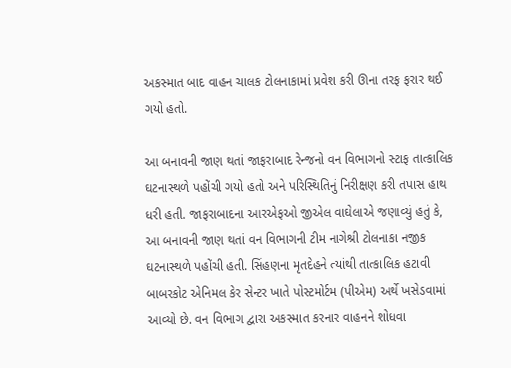અકસ્માત બાદ વાહન ચાલક ટોલનાકામાં પ્રવેશ કરી ઊના તરફ ફરાર થઈ ગયો હતો.

આ બનાવની જાણ થતાં જાફરાબાદ રેન્જનો વન વિભાગનો સ્ટાફ તાત્કાલિક ઘટનાસ્થળે પહોંચી ગયો હતો અને પરિસ્થિતિનું નિરીક્ષણ કરી તપાસ હાથ ધરી હતી. જાફરાબાદના આરએફઓ જીએલ વાઘેલાએ જણાવ્યું હતું કે,  આ બનાવની જાણ થતાં વન વિભાગની ટીમ નાગેશ્રી ટોલનાકા નજીક ઘટનાસ્થળે પહોંચી હતી. સિંહણના મૃતદેહને ત્યાંથી તાત્કાલિક હટાવી બાબરકોટ એનિમલ કેર સેન્ટર ખાતે પોસ્ટમોર્ટમ (પીએમ) અર્થે ખસેડવામાં આવ્યો છે. વન વિભાગ દ્વારા અકસ્માત કરનાર વાહનને શોધવા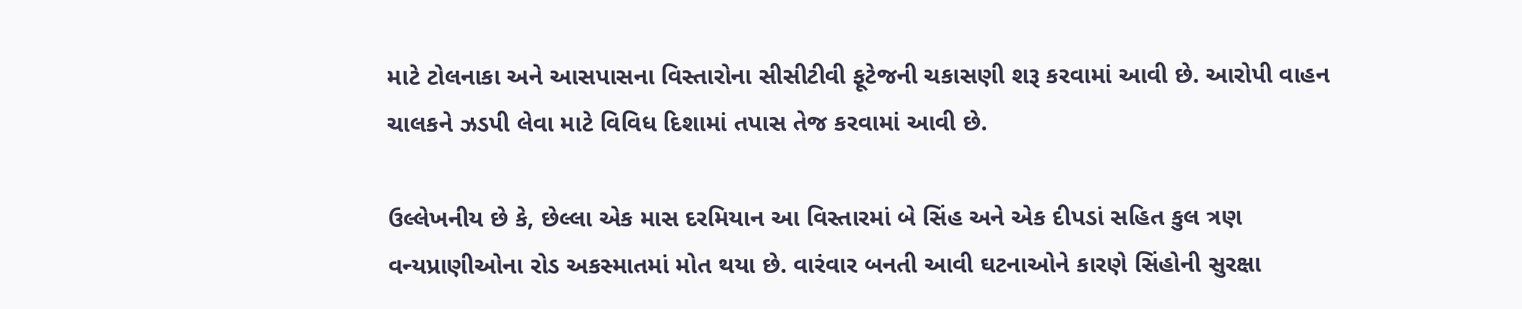માટે ટોલનાકા અને આસપાસના વિસ્તારોના સીસીટીવી ફૂટેજની ચકાસણી શરૂ કરવામાં આવી છે. આરોપી વાહન ચાલકને ઝડપી લેવા માટે વિવિધ દિશામાં તપાસ તેજ કરવામાં આવી છે.

ઉલ્લેખનીય છે કે, છેલ્લા એક માસ દરમિયાન આ વિસ્તારમાં બે સિંહ અને એક દીપડાં સહિત કુલ ત્રણ વન્યપ્રાણીઓના રોડ અકસ્માતમાં મોત થયા છે. વારંવાર બનતી આવી ઘટનાઓને કારણે સિંહોની સુરક્ષા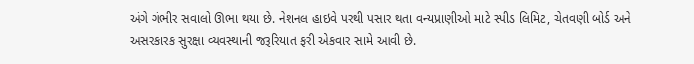અંગે ગંભીર સવાલો ઊભા થયા છે. નેશનલ હાઇવે પરથી પસાર થતા વન્યપ્રાણીઓ માટે સ્પીડ લિમિટ, ચેતવણી બોર્ડ અને અસરકારક સુરક્ષા વ્યવસ્થાની જરૂરિયાત ફરી એકવાર સામે આવી છે.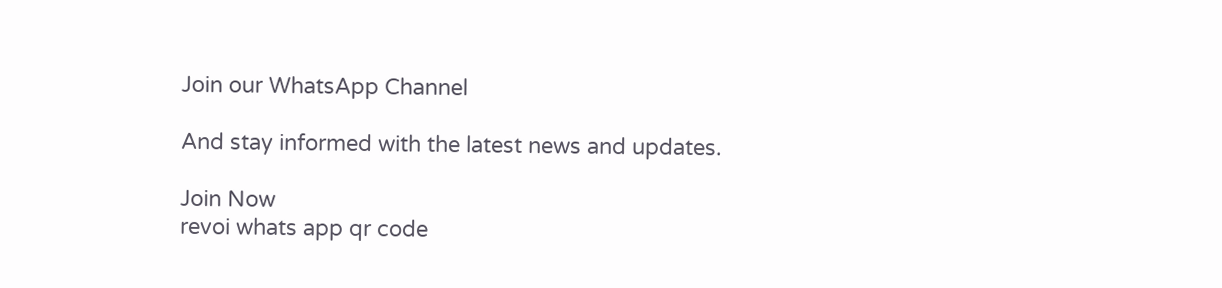Join our WhatsApp Channel

And stay informed with the latest news and updates.

Join Now
revoi whats app qr code